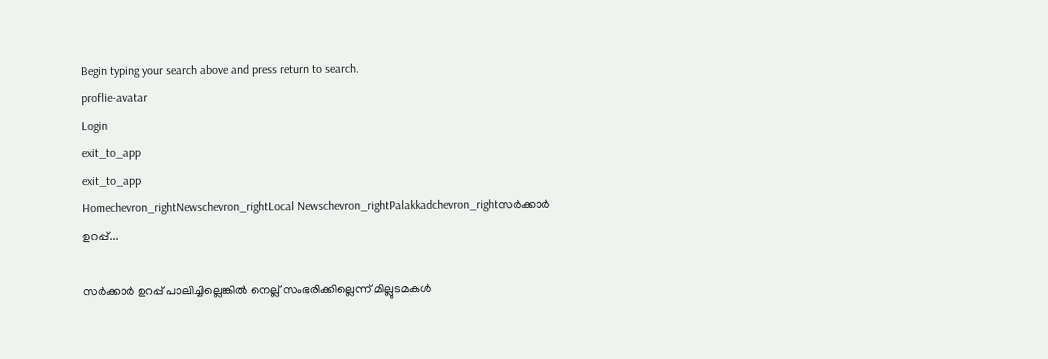Begin typing your search above and press return to search.
proflie-avatar
Login
exit_to_app
exit_to_app
Homechevron_rightNewschevron_rightLocal Newschevron_rightPalakkadchevron_rightസർക്കാർ ഉറപ്പ്...

സർക്കാർ ഉറപ്പ് പാലിച്ചില്ലെങ്കിൽ നെല്ല് സംഭരിക്കില്ലെന്ന് മില്ലുടമകൾ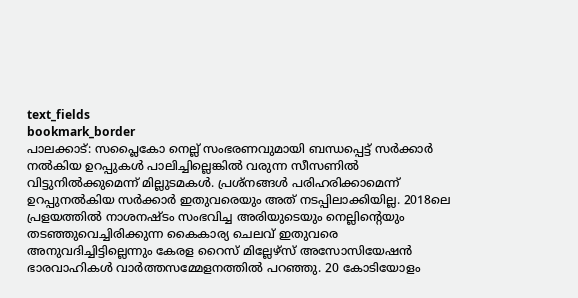text_fields
bookmark_border
പാലക്കാട്: സപ്ലൈകോ നെല്ല് സംഭരണവുമായി ബന്ധപ്പെട്ട് സർക്കാർ നൽകിയ ഉറപ്പുകൾ പാലിച്ചില്ലെങ്കിൽ വരുന്ന സീസണിൽ വിട്ടുനിൽക്കുമെന്ന് മില്ലുടമകൾ. പ്രശ്നങ്ങൾ പരിഹരിക്കാമെന്ന് ഉറപ്പുനൽകിയ സർക്കാർ ഇതുവരെയും അത് നടപ്പിലാക്കിയില്ല. 2018ലെ പ്രളയത്തിൽ നാശനഷ്ടം സംഭവിച്ച അരിയുടെയും നെല്ലിന്‍റെയും തടഞ്ഞുവെച്ചിരിക്കുന്ന കൈകാര്യ ചെലവ് ഇതുവരെ അനുവദിച്ചിട്ടില്ലെന്നും കേരള റൈസ് മില്ലേഴ്സ് അസോസിയേഷൻ ഭാരവാഹികൾ വാർത്തസമ്മേളനത്തിൽ പറഞ്ഞു. 20 കോടിയോളം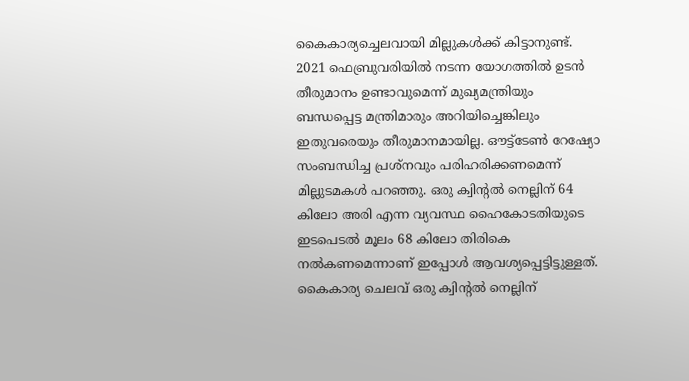കൈകാര്യച്ചെലവായി മില്ലുകൾക്ക് കിട്ടാനുണ്ട്. 2021 ഫെബ്രുവരിയിൽ നടന്ന യോഗത്തിൽ ഉടൻ തീരുമാനം ഉണ്ടാവുമെന്ന് മുഖ്യമന്ത്രിയും ബന്ധപ്പെട്ട മന്ത്രിമാരും അറിയിച്ചെങ്കിലും ഇതുവരെയും തീരുമാനമായില്ല. ഔട്ട്ടേൺ റേഷ്യോ സംബന്ധിച്ച പ്രശ്നവും പരിഹരിക്കണമെന്ന് മില്ലുടമകൾ പറഞ്ഞു. ഒരു ക്വിന്‍റൽ നെല്ലിന് 64 കിലോ അരി എന്ന വ്യവസ്ഥ ഹൈകോടതിയുടെ ഇടപെടൽ മൂലം 68 കിലോ തിരികെ നൽകണമെന്നാണ് ഇപ്പോൾ ആവശ്യപ്പെട്ടിട്ടുള്ളത്. കൈകാര്യ ചെലവ് ഒരു ക്വിന്‍റൽ നെല്ലിന്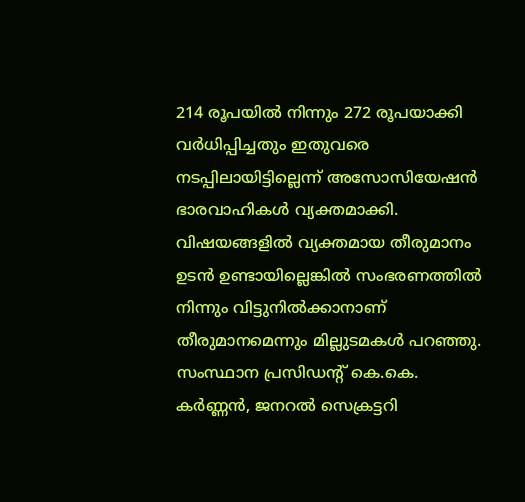214 രൂപയിൽ നിന്നും 272 രൂപയാക്കി വർധിപ്പിച്ചതും ഇതുവരെ നടപ്പിലായിട്ടില്ലെന്ന് അസോസിയേഷൻ ഭാരവാഹികൾ വ്യക്തമാക്കി. വിഷയങ്ങളിൽ വ്യക്തമായ തീരുമാനം ഉടൻ ഉണ്ടായില്ലെങ്കിൽ സംഭരണത്തിൽ നിന്നും വിട്ടുനിൽക്കാനാണ് തീരുമാനമെന്നും മില്ലുടമകൾ പറഞ്ഞു. സംസ്ഥാന പ്രസിഡന്‍റ് കെ.കെ. കർണ്ണൻ, ജനറൽ സെക്രട്ടറി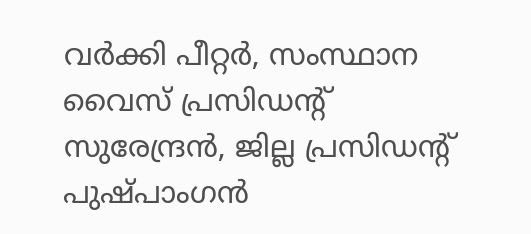വർക്കി പീറ്റർ, സംസ്ഥാന വൈസ് പ്രസിഡന്‍റ് സുരേന്ദ്രൻ, ജില്ല പ്രസിഡന്‍റ് പുഷ്പാംഗൻ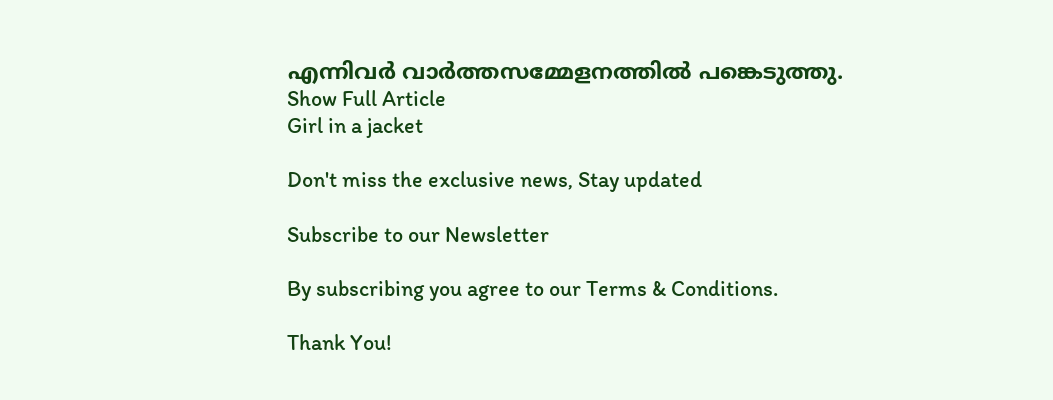എന്നിവർ വാർത്തസമ്മേളനത്തിൽ പങ്കെടുത്തു.
Show Full Article
Girl in a jacket

Don't miss the exclusive news, Stay updated

Subscribe to our Newsletter

By subscribing you agree to our Terms & Conditions.

Thank You!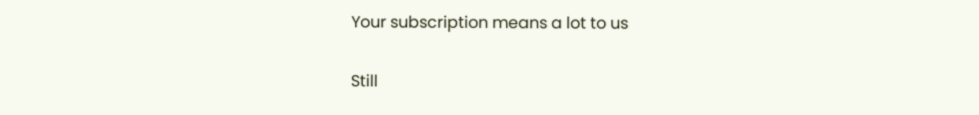Your subscription means a lot to us

Still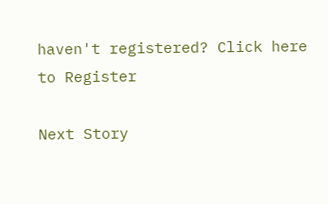haven't registered? Click here to Register

Next Story